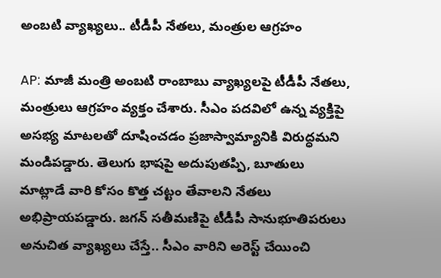అంబటి వ్యాఖ్యలు.. టీడీపీ నేతలు, మంత్రుల ఆగ్రహం

AP: మాజీ మంత్రి అంబటి రాంబాబు వ్యాఖ్యలపై టీడీపీ నేతలు, మంత్రులు ఆగ్రహం వ్యక్తం చేశారు. సీఎం పదవిలో ఉన్న వ్యక్తిపై అసభ్య మాటలతో దూషించడం ప్రజాస్వామ్యానికి విరుద్ధమని మండిపడ్డారు. తెలుగు భాషపై అదుపుతప్పి, బూతులు మాట్లాడే వారి కోసం కొత్త చట్టం తేవాలని నేతలు అభిప్రాయపడ్డారు. జగన్ సతీమణిపై టీడీపీ సానుభూతిపరులు అనుచిత వ్యాఖ్యలు చేస్తే.. సీఎం వారిని అరెస్ట్ చేయించి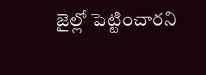జైల్లో పెట్టించారని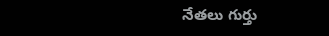నేతలు గుర్తు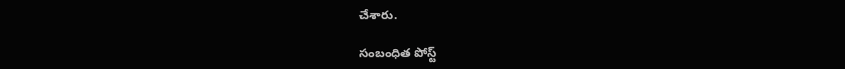చేశారు.

సంబంధిత పోస్ట్